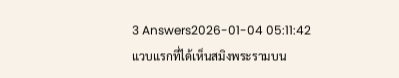3 Answers2026-01-04 05:11:42
แวบแรกที่ได้เห็นสมิงพระรามบน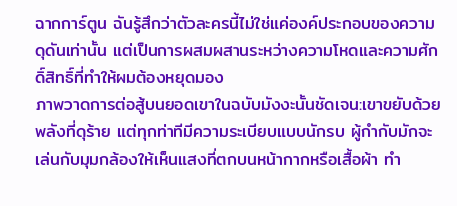ฉากการ์ตูน ฉันรู้สึกว่าตัวละครนี้ไม่ใช่แค่องค์ประกอบของความดุดันเท่านั้น แต่เป็นการผสมผสานระหว่างความโหดและความศักดิ์สิทธิ์ที่ทำให้ผมต้องหยุดมอง
ภาพวาดการต่อสู้บนยอดเขาในฉบับมังงะนั้นชัดเจน:เขาขยับด้วยพลังที่ดุร้าย แต่ทุกท่าทีมีความระเบียบแบบนักรบ ผู้กำกับมักจะเล่นกับมุมกล้องให้เห็นแสงที่ตกบนหน้ากากหรือเสื้อผ้า ทำ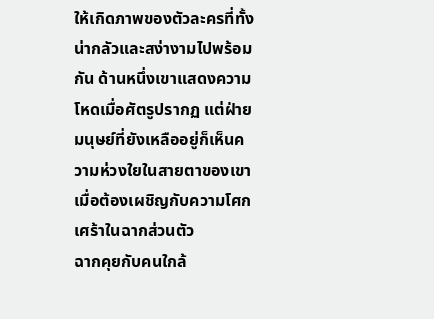ให้เกิดภาพของตัวละครที่ทั้งน่ากลัวและสง่างามไปพร้อมกัน ด้านหนึ่งเขาแสดงความโหดเมื่อศัตรูปรากฏ แต่ฝ่ายมนุษย์ที่ยังเหลืออยู่ก็เห็นความห่วงใยในสายตาของเขาเมื่อต้องเผชิญกับความโศกเศร้าในฉากส่วนตัว
ฉากคุยกับคนใกล้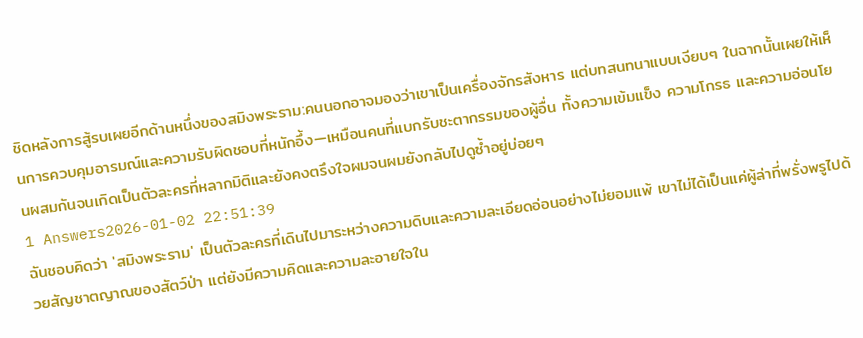ชิดหลังการสู้รบเผยอีกด้านหนึ่งของสมิงพระราม:คนนอกอาจมองว่าเขาเป็นเครื่องจักรสังหาร แต่บทสนทนาแบบเงียบๆ ในฉากนั้นเผยให้เห็นการควบคุมอารมณ์และความรับผิดชอบที่หนักอึ้ง—เหมือนคนที่แบกรับชะตากรรมของผู้อื่น ทั้งความเข้มแข็ง ความโกรธ และความอ่อนโยนผสมกันจนเกิดเป็นตัวละครที่หลากมิติและยังคงตรึงใจผมจนผมยังกลับไปดูซ้ำอยู่บ่อยๆ
1 Answers2026-01-02 22:51:39
ฉันชอบคิดว่า 'สมิงพระราม' เป็นตัวละครที่เดินไปมาระหว่างความดิบและความละเอียดอ่อนอย่างไม่ยอมแพ้ เขาไม่ได้เป็นแค่ผู้ล่าที่พรั่งพรูไปด้วยสัญชาตญาณของสัตว์ป่า แต่ยังมีความคิดและความละอายใจใน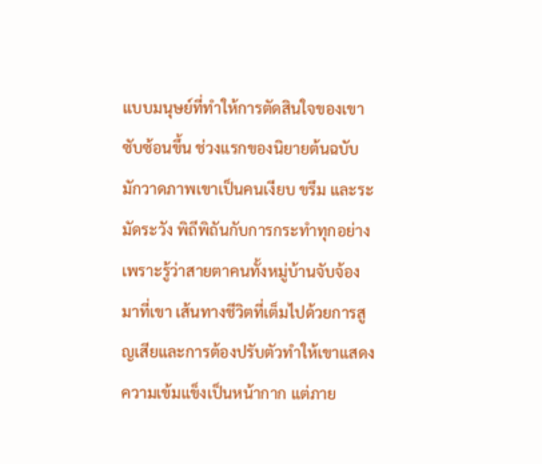แบบมนุษย์ที่ทำให้การตัดสินใจของเขาซับซ้อนขึ้น ช่วงแรกของนิยายต้นฉบับมักวาดภาพเขาเป็นคนเงียบ ขรึม และระมัดระวัง พิถีพิถันกับการกระทำทุกอย่างเพราะรู้ว่าสายตาคนทั้งหมู่บ้านจับจ้องมาที่เขา เส้นทางชีวิตที่เต็มไปด้วยการสูญเสียและการต้องปรับตัวทำให้เขาแสดงความเข้มแข็งเป็นหน้ากาก แต่ภาย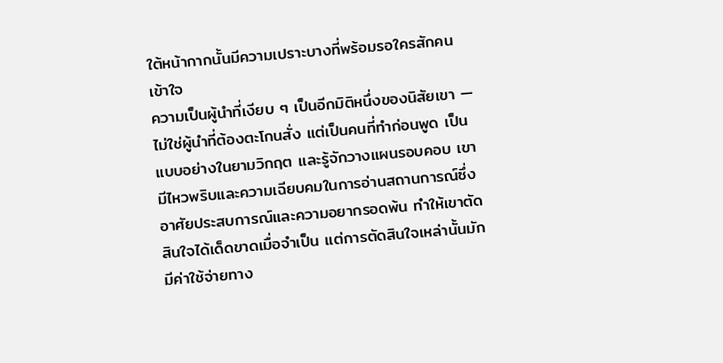ใต้หน้ากากนั้นมีความเปราะบางที่พร้อมรอใครสักคนเข้าใจ
ความเป็นผู้นำที่เงียบ ๆ เป็นอีกมิติหนึ่งของนิสัยเขา — ไม่ใช่ผู้นำที่ต้องตะโกนสั่ง แต่เป็นคนที่ทำก่อนพูด เป็นแบบอย่างในยามวิกฤต และรู้จักวางแผนรอบคอบ เขามีไหวพริบและความเฉียบคมในการอ่านสถานการณ์ซึ่งอาศัยประสบการณ์และความอยากรอดพ้น ทำให้เขาตัดสินใจได้เด็ดขาดเมื่อจำเป็น แต่การตัดสินใจเหล่านั้นมักมีค่าใช้จ่ายทาง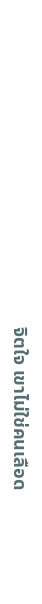จิตใจ เขาไม่ใช่คนเลือด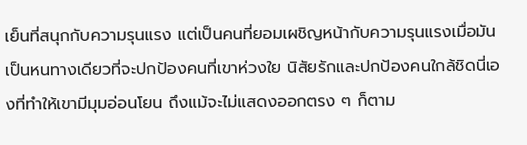เย็นที่สนุกกับความรุนแรง แต่เป็นคนที่ยอมเผชิญหน้ากับความรุนแรงเมื่อมันเป็นหนทางเดียวที่จะปกป้องคนที่เขาห่วงใย นิสัยรักและปกป้องคนใกล้ชิดนี่เองที่ทำให้เขามีมุมอ่อนโยน ถึงแม้จะไม่แสดงออกตรง ๆ ก็ตาม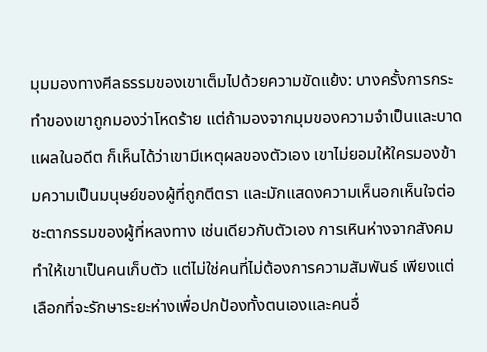มุมมองทางศีลธรรมของเขาเต็มไปด้วยความขัดแย้ง: บางครั้งการกระทำของเขาถูกมองว่าโหดร้าย แต่ถ้ามองจากมุมของความจำเป็นและบาดแผลในอดีต ก็เห็นได้ว่าเขามีเหตุผลของตัวเอง เขาไม่ยอมให้ใครมองข้ามความเป็นมนุษย์ของผู้ที่ถูกตีตรา และมักแสดงความเห็นอกเห็นใจต่อชะตากรรมของผู้ที่หลงทาง เช่นเดียวกับตัวเอง การเหินห่างจากสังคมทำให้เขาเป็นคนเก็บตัว แต่ไม่ใช่คนที่ไม่ต้องการความสัมพันธ์ เพียงแต่เลือกที่จะรักษาระยะห่างเพื่อปกป้องทั้งตนเองและคนอื่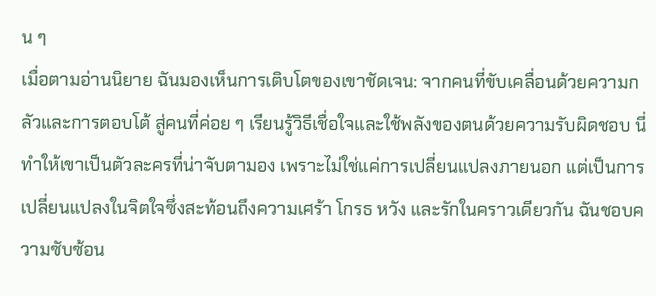น ๆ
เมื่อตามอ่านนิยาย ฉันมองเห็นการเติบโตของเขาชัดเจน: จากคนที่ขับเคลื่อนด้วยความกลัวและการตอบโต้ สู่คนที่ค่อย ๆ เรียนรู้วิธีเชื่อใจและใช้พลังของตนด้วยความรับผิดชอบ นี่ทำให้เขาเป็นตัวละครที่น่าจับตามอง เพราะไม่ใช่แค่การเปลี่ยนแปลงภายนอก แต่เป็นการเปลี่ยนแปลงในจิตใจซึ่งสะท้อนถึงความเศร้า โกรธ หวัง และรักในคราวเดียวกัน ฉันชอบความซับซ้อน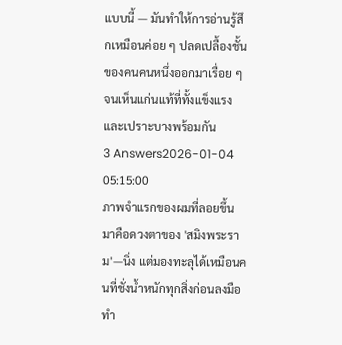แบบนี้ — มันทำให้การอ่านรู้สึกเหมือนค่อย ๆ ปลดเปลื้องชั้นของคนคนหนึ่งออกมาเรื่อย ๆ จนเห็นแก่นแท้ที่ทั้งแข็งแรงและเปราะบางพร้อมกัน
3 Answers2026-01-04 05:15:00
ภาพจำแรกของผมที่ลอยขึ้นมาคือดวงตาของ 'สมิงพระราม'—นิ่ง แต่มองทะลุได้เหมือนคนที่ชั่งน้ำหนักทุกสิ่งก่อนลงมือทำ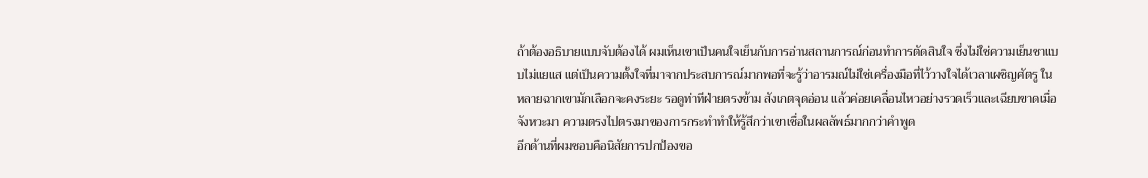ถ้าต้องอธิบายแบบจับต้องได้ ผมเห็นเขาเป็นคนใจเย็นกับการอ่านสถานการณ์ก่อนทำการตัดสินใจ ซึ่งไม่ใช่ความเย็นชาแบบไม่แยแส แต่เป็นความตั้งใจที่มาจากประสบการณ์มากพอที่จะรู้ว่าอารมณ์ไม่ใช่เครื่องมือที่ไว้วางใจได้เวลาเผชิญศัตรู ในหลายฉากเขามักเลือกจะคงระยะ รอดูท่าทีฝ่ายตรงข้าม สังเกตจุดอ่อน แล้วค่อยเคลื่อนไหวอย่างรวดเร็วและเฉียบขาดเมื่อจังหวะมา ความตรงไปตรงมาของการกระทำทำให้รู้สึกว่าเขาเชื่อในผลลัพธ์มากกว่าคำพูด
อีกด้านที่ผมชอบคือนิสัยการปกป้องขอ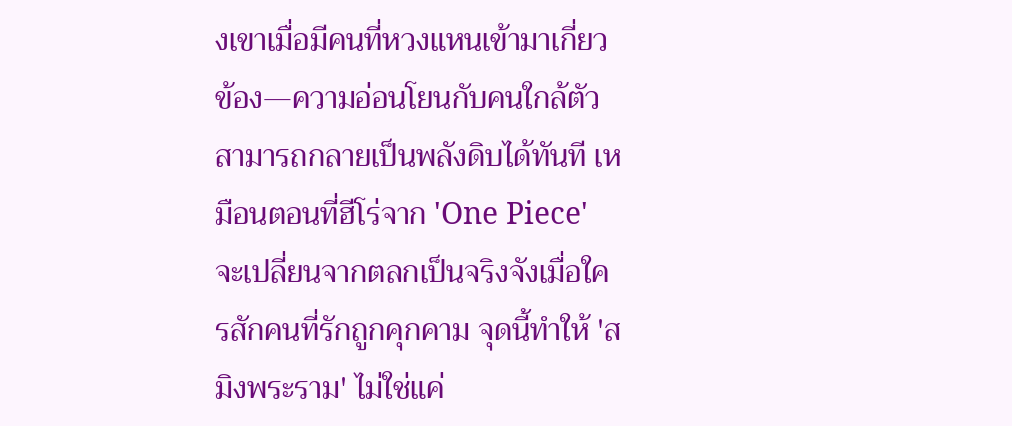งเขาเมื่อมีคนที่หวงแหนเข้ามาเกี่ยวข้อง—ความอ่อนโยนกับคนใกล้ตัวสามารถกลายเป็นพลังดิบได้ทันที เหมือนตอนที่ฮีโร่จาก 'One Piece' จะเปลี่ยนจากตลกเป็นจริงจังเมื่อใครสักคนที่รักถูกคุกคาม จุดนี้ทำให้ 'สมิงพระราม' ไม่ใช่แค่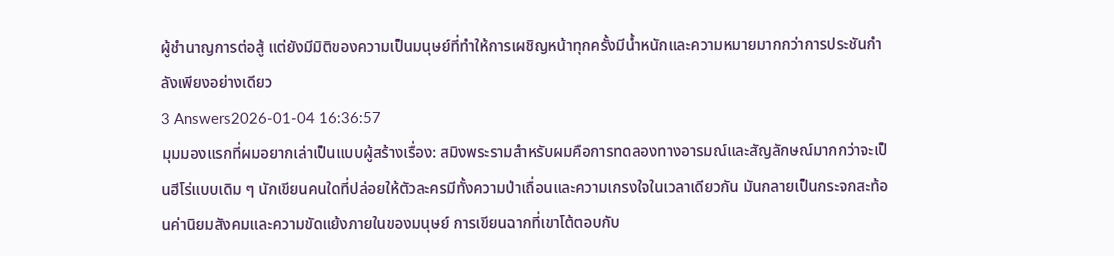ผู้ชำนาญการต่อสู้ แต่ยังมีมิติของความเป็นมนุษย์ที่ทำให้การเผชิญหน้าทุกครั้งมีน้ำหนักและความหมายมากกว่าการประชันกำลังเพียงอย่างเดียว
3 Answers2026-01-04 16:36:57
มุมมองแรกที่ผมอยากเล่าเป็นแบบผู้สร้างเรื่อง: สมิงพระรามสำหรับผมคือการทดลองทางอารมณ์และสัญลักษณ์มากกว่าจะเป็นฮีโร่แบบเดิม ๆ นักเขียนคนใดที่ปล่อยให้ตัวละครมีทั้งความป่าเถื่อนและความเกรงใจในเวลาเดียวกัน มันกลายเป็นกระจกสะท้อนค่านิยมสังคมและความขัดแย้งภายในของมนุษย์ การเขียนฉากที่เขาโต้ตอบกับ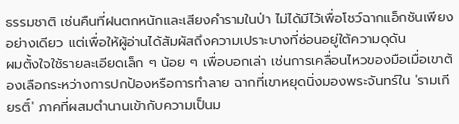ธรรมชาติ เช่นคืนที่ฝนตกหนักและเสียงคำรามในป่า ไม่ได้มีไว้เพื่อโชว์ฉากแอ็กชันเพียงอย่างเดียว แต่เพื่อให้ผู้อ่านได้สัมผัสถึงความเปราะบางที่ซ่อนอยู่ใต้ความดุดัน
ผมตั้งใจใช้รายละเอียดเล็ก ๆ น้อย ๆ เพื่อบอกเล่า เช่นการเคลื่อนไหวของมือเมื่อเขาต้องเลือกระหว่างการปกป้องหรือการทำลาย ฉากที่เขาหยุดนิ่งมองพระจันทร์ใน 'รามเกียรติ์' ภาคที่ผสมตำนานเข้ากับความเป็นม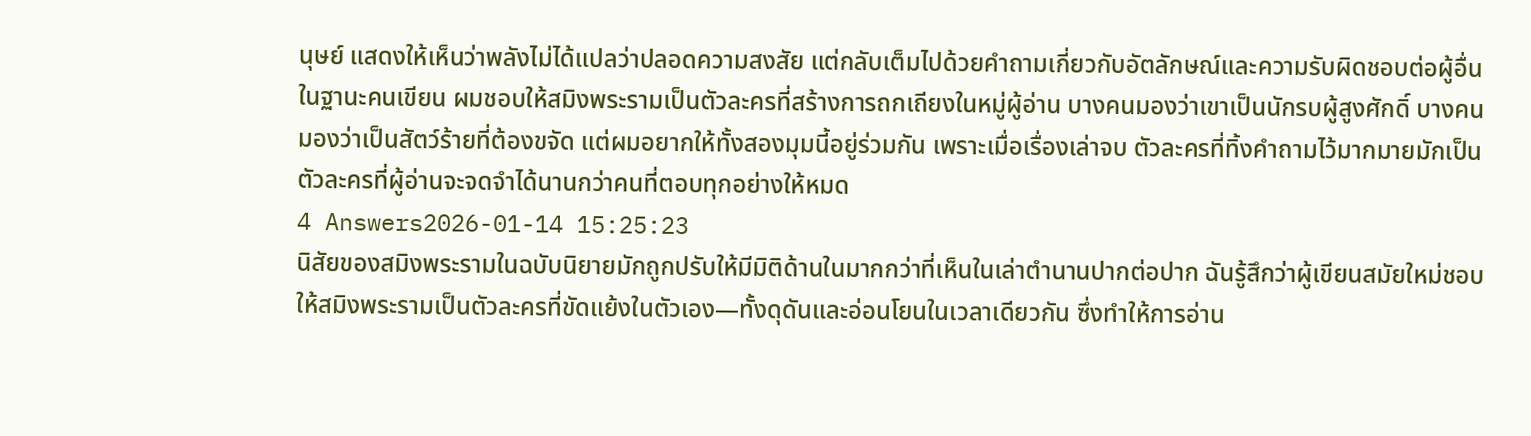นุษย์ แสดงให้เห็นว่าพลังไม่ได้แปลว่าปลอดความสงสัย แต่กลับเต็มไปด้วยคำถามเกี่ยวกับอัตลักษณ์และความรับผิดชอบต่อผู้อื่น
ในฐานะคนเขียน ผมชอบให้สมิงพระรามเป็นตัวละครที่สร้างการถกเถียงในหมู่ผู้อ่าน บางคนมองว่าเขาเป็นนักรบผู้สูงศักดิ์ บางคนมองว่าเป็นสัตว์ร้ายที่ต้องขจัด แต่ผมอยากให้ทั้งสองมุมนี้อยู่ร่วมกัน เพราะเมื่อเรื่องเล่าจบ ตัวละครที่ทิ้งคำถามไว้มากมายมักเป็นตัวละครที่ผู้อ่านจะจดจำได้นานกว่าคนที่ตอบทุกอย่างให้หมด
4 Answers2026-01-14 15:25:23
นิสัยของสมิงพระรามในฉบับนิยายมักถูกปรับให้มีมิติด้านในมากกว่าที่เห็นในเล่าตำนานปากต่อปาก ฉันรู้สึกว่าผู้เขียนสมัยใหม่ชอบให้สมิงพระรามเป็นตัวละครที่ขัดแย้งในตัวเอง—ทั้งดุดันและอ่อนโยนในเวลาเดียวกัน ซึ่งทำให้การอ่าน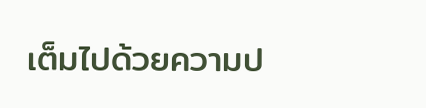เต็มไปด้วยความป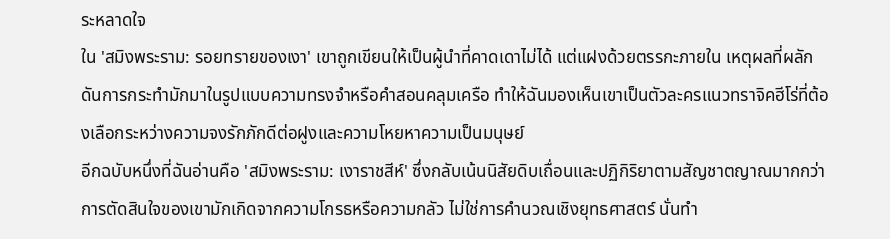ระหลาดใจ
ใน 'สมิงพระราม: รอยทรายของเงา' เขาถูกเขียนให้เป็นผู้นำที่คาดเดาไม่ได้ แต่แฝงด้วยตรรกะภายใน เหตุผลที่ผลักดันการกระทำมักมาในรูปแบบความทรงจำหรือคำสอนคลุมเครือ ทำให้ฉันมองเห็นเขาเป็นตัวละครแนวทราจิคฮีโร่ที่ต้องเลือกระหว่างความจงรักภักดีต่อฝูงและความโหยหาความเป็นมนุษย์
อีกฉบับหนึ่งที่ฉันอ่านคือ 'สมิงพระราม: เงาราชสีห์' ซึ่งกลับเน้นนิสัยดิบเถื่อนและปฏิกิริยาตามสัญชาตญาณมากกว่า การตัดสินใจของเขามักเกิดจากความโกรธหรือความกลัว ไม่ใช่การคำนวณเชิงยุทธศาสตร์ นั่นทำ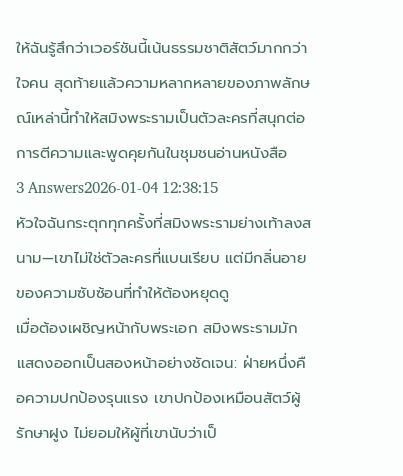ให้ฉันรู้สึกว่าเวอร์ชันนี้เน้นธรรมชาติสัตว์มากกว่าใจคน สุดท้ายแล้วความหลากหลายของภาพลักษณ์เหล่านี้ทำให้สมิงพระรามเป็นตัวละครที่สนุกต่อการตีความและพูดคุยกันในชุมชนอ่านหนังสือ
3 Answers2026-01-04 12:38:15
หัวใจฉันกระตุกทุกครั้งที่สมิงพระรามย่างเท้าลงสนาม—เขาไม่ใช่ตัวละครที่แบนเรียบ แต่มีกลิ่นอายของความซับซ้อนที่ทำให้ต้องหยุดดู
เมื่อต้องเผชิญหน้ากับพระเอก สมิงพระรามมักแสดงออกเป็นสองหน้าอย่างชัดเจน: ฝ่ายหนึ่งคือความปกป้องรุนแรง เขาปกป้องเหมือนสัตว์ผู้รักษาฝูง ไม่ยอมให้ผู้ที่เขานับว่าเป็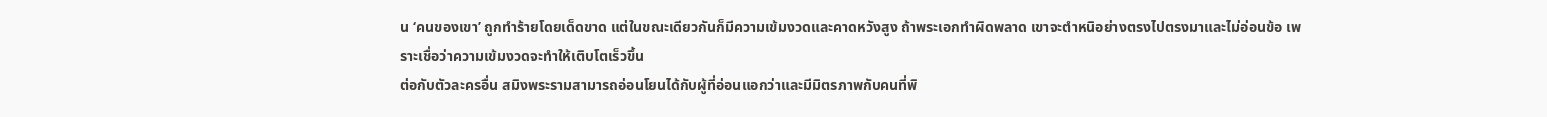น ‘คนของเขา’ ถูกทำร้ายโดยเด็ดขาด แต่ในขณะเดียวกันก็มีความเข้มงวดและคาดหวังสูง ถ้าพระเอกทำผิดพลาด เขาจะตำหนิอย่างตรงไปตรงมาและไม่อ่อนข้อ เพราะเชื่อว่าความเข้มงวดจะทำให้เติบโตเร็วขึ้น
ต่อกับตัวละครอื่น สมิงพระรามสามารถอ่อนโยนได้กับผู้ที่อ่อนแอกว่าและมีมิตรภาพกับคนที่พิ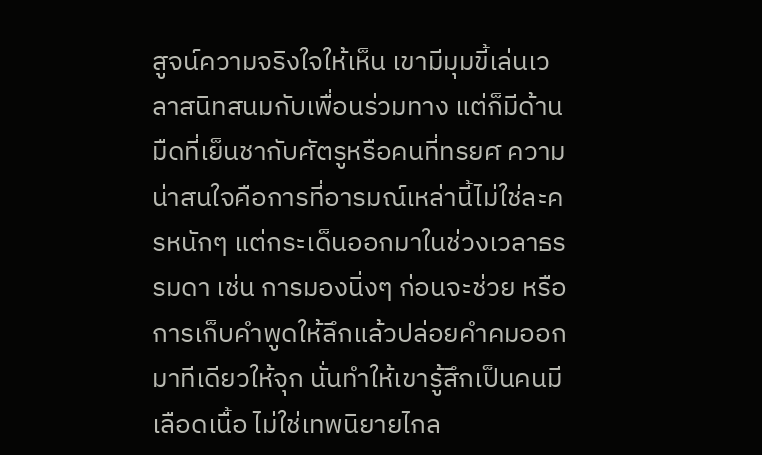สูจน์ความจริงใจให้เห็น เขามีมุมขี้เล่นเวลาสนิทสนมกับเพื่อนร่วมทาง แต่ก็มีด้านมืดที่เย็นชากับศัตรูหรือคนที่ทรยศ ความน่าสนใจคือการที่อารมณ์เหล่านี้ไม่ใช่ละครหนักๆ แต่กระเด็นออกมาในช่วงเวลาธรรมดา เช่น การมองนิ่งๆ ก่อนจะช่วย หรือการเก็บคำพูดให้ลึกแล้วปล่อยคำคมออกมาทีเดียวให้จุก นั่นทำให้เขารู้สึกเป็นคนมีเลือดเนื้อ ไม่ใช่เทพนิยายไกล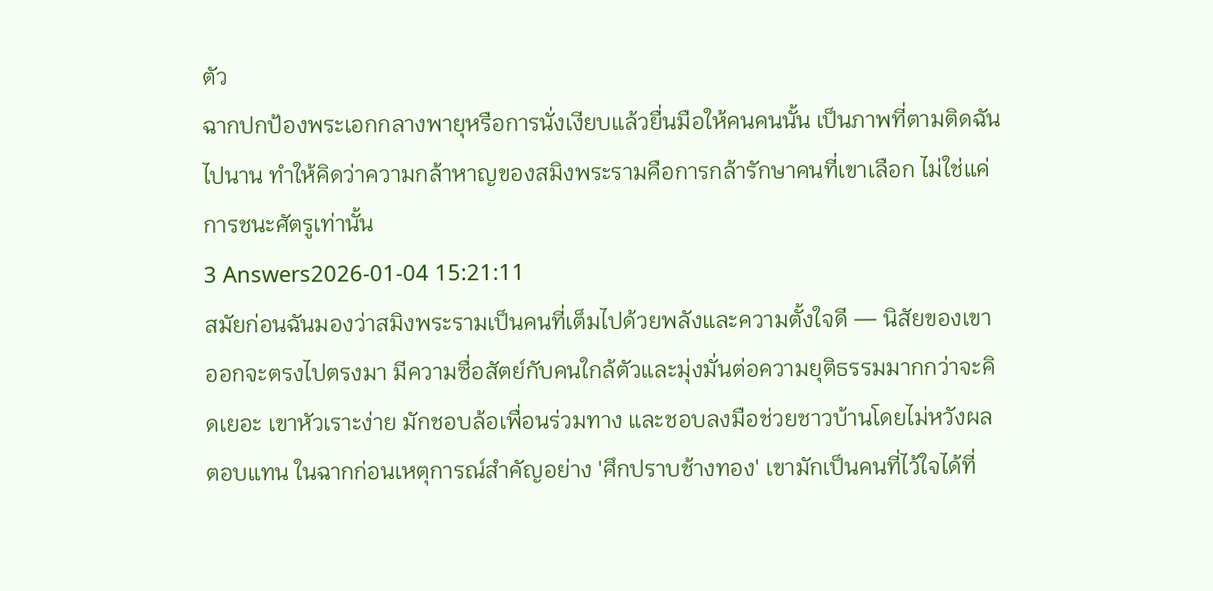ตัว
ฉากปกป้องพระเอกกลางพายุหรือการนั่งเงียบแล้วยื่นมือให้คนคนนั้น เป็นภาพที่ตามติดฉันไปนาน ทำให้คิดว่าความกล้าหาญของสมิงพระรามคือการกล้ารักษาคนที่เขาเลือก ไม่ใช่แค่การชนะศัตรูเท่านั้น
3 Answers2026-01-04 15:21:11
สมัยก่อนฉันมองว่าสมิงพระรามเป็นคนที่เต็มไปด้วยพลังและความตั้งใจดี — นิสัยของเขาออกจะตรงไปตรงมา มีความซื่อสัตย์กับคนใกล้ตัวและมุ่งมั่นต่อความยุติธรรมมากกว่าจะคิดเยอะ เขาหัวเราะง่าย มักชอบล้อเพื่อนร่วมทาง และชอบลงมือช่วยชาวบ้านโดยไม่หวังผลตอบแทน ในฉากก่อนเหตุการณ์สำคัญอย่าง 'ศึกปราบช้างทอง' เขามักเป็นคนที่ไว้ใจได้ที่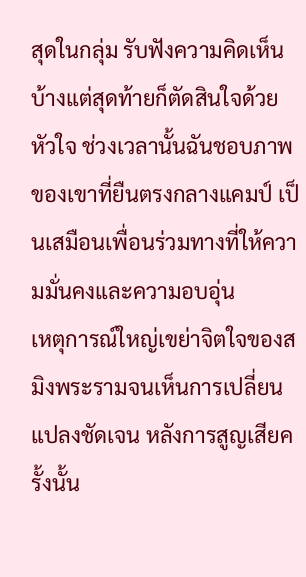สุดในกลุ่ม รับฟังความคิดเห็นบ้างแต่สุดท้ายก็ตัดสินใจด้วยหัวใจ ช่วงเวลานั้นฉันชอบภาพของเขาที่ยืนตรงกลางแคมป์ เป็นเสมือนเพื่อนร่วมทางที่ให้ความมั่นคงและความอบอุ่น
เหตุการณ์ใหญ่เขย่าจิตใจของสมิงพระรามจนเห็นการเปลี่ยนแปลงชัดเจน หลังการสูญเสียครั้งนั้น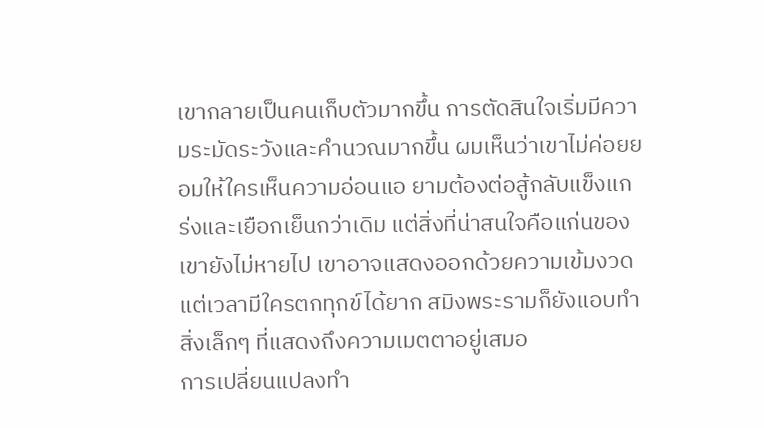เขากลายเป็นคนเก็บตัวมากขึ้น การตัดสินใจเริ่มมีความระมัดระวังและคำนวณมากขึ้น ผมเห็นว่าเขาไม่ค่อยยอมให้ใครเห็นความอ่อนแอ ยามต้องต่อสู้กลับแข็งแกร่งและเยือกเย็นกว่าเดิม แต่สิ่งที่น่าสนใจคือแก่นของเขายังไม่หายไป เขาอาจแสดงออกด้วยความเข้มงวด แต่เวลามีใครตกทุกข์ได้ยาก สมิงพระรามก็ยังแอบทำสิ่งเล็กๆ ที่แสดงถึงความเมตตาอยู่เสมอ
การเปลี่ยนแปลงทำ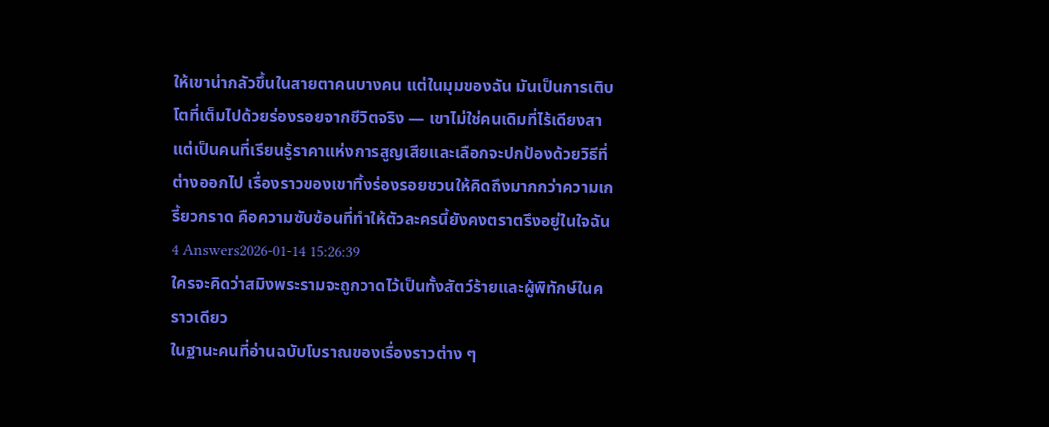ให้เขาน่ากลัวขึ้นในสายตาคนบางคน แต่ในมุมของฉัน มันเป็นการเติบโตที่เต็มไปด้วยร่องรอยจากชีวิตจริง — เขาไม่ใช่คนเดิมที่ไร้เดียงสา แต่เป็นคนที่เรียนรู้ราคาแห่งการสูญเสียและเลือกจะปกป้องด้วยวิธีที่ต่างออกไป เรื่องราวของเขาทิ้งร่องรอยชวนให้คิดถึงมากกว่าความเกรี้ยวกราด คือความซับซ้อนที่ทำให้ตัวละครนี้ยังคงตราตรึงอยู่ในใจฉัน
4 Answers2026-01-14 15:26:39
ใครจะคิดว่าสมิงพระรามจะถูกวาดไว้เป็นทั้งสัตว์ร้ายและผู้พิทักษ์ในคราวเดียว
ในฐานะคนที่อ่านฉบับโบราณของเรื่องราวต่าง ๆ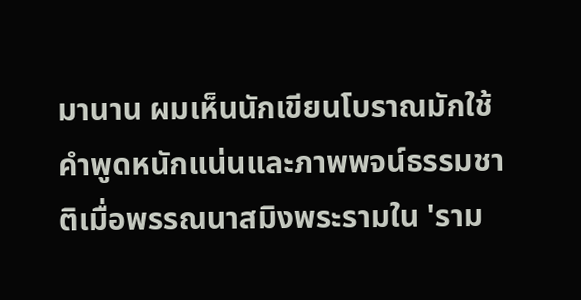มานาน ผมเห็นนักเขียนโบราณมักใช้คำพูดหนักแน่นและภาพพจน์ธรรมชาติเมื่อพรรณนาสมิงพระรามใน 'ราม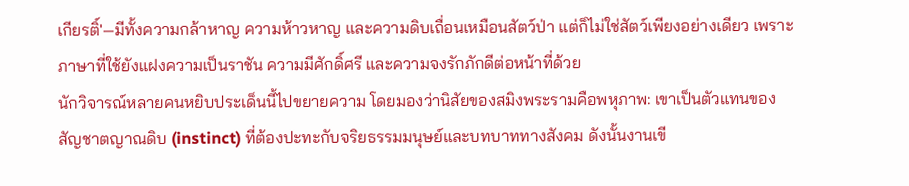เกียรติ์'—มีทั้งความกล้าหาญ ความห้าวหาญ และความดิบเถื่อนเหมือนสัตว์ป่า แต่ก็ไม่ใช่สัตว์เพียงอย่างเดียว เพราะภาษาที่ใช้ยังแฝงความเป็นราชัน ความมีศักดิ์ศรี และความจงรักภักดีต่อหน้าที่ด้วย
นักวิจารณ์หลายคนหยิบประเด็นนี้ไปขยายความ โดยมองว่านิสัยของสมิงพระรามคือพหุภาพ: เขาเป็นตัวแทนของสัญชาตญาณดิบ (instinct) ที่ต้องปะทะกับจริยธรรมมนุษย์และบทบาททางสังคม ดังนั้นงานเขี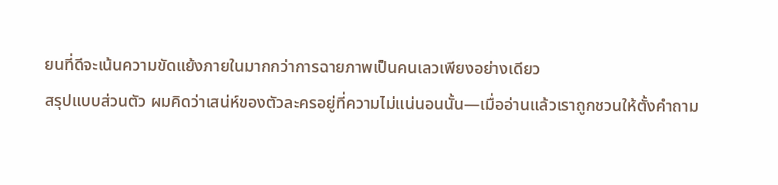ยนที่ดีจะเน้นความขัดแย้งภายในมากกว่าการฉายภาพเป็นคนเลวเพียงอย่างเดียว
สรุปแบบส่วนตัว ผมคิดว่าเสน่ห์ของตัวละครอยู่ที่ความไม่แน่นอนนั้น—เมื่ออ่านแล้วเราถูกชวนให้ตั้งคำถาม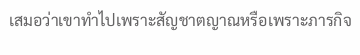เสมอว่าเขาทำไปเพราะสัญชาตญาณหรือเพราะภารกิจ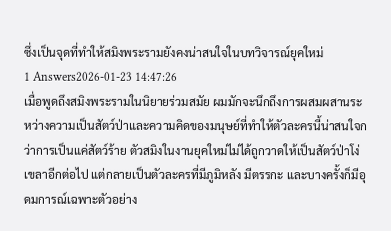ซึ่งเป็นจุดที่ทำให้สมิงพระรามยังคงน่าสนใจในบทวิจารณ์ยุคใหม่
1 Answers2026-01-23 14:47:26
เมื่อพูดถึงสมิงพระรามในนิยายร่วมสมัย ผมมักจะนึกถึงการผสมผสานระหว่างความเป็นสัตว์ป่าและความคิดของมนุษย์ที่ทำให้ตัวละครนี้น่าสนใจกว่าการเป็นแค่สัตว์ร้าย ตัวสมิงในงานยุคใหม่ไม่ได้ถูกวาดให้เป็นสัตว์ป่าโง่เขลาอีกต่อไป แต่กลายเป็นตัวละครที่มีภูมิหลัง มีตรรกะ และบางครั้งก็มีอุดมการณ์เฉพาะตัวอย่าง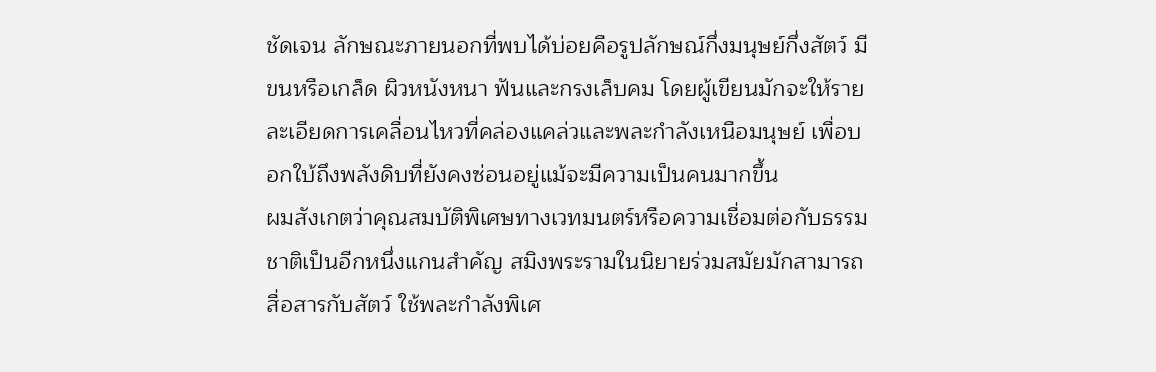ชัดเจน ลักษณะภายนอกที่พบได้บ่อยคือรูปลักษณ์กึ่งมนุษย์กึ่งสัตว์ มีขนหรือเกล็ด ผิวหนังหนา ฟันและกรงเล็บคม โดยผู้เขียนมักจะให้รายละเอียดการเคลื่อนไหวที่คล่องแคล่วและพละกำลังเหนือมนุษย์ เพื่อบอกใบ้ถึงพลังดิบที่ยังคงซ่อนอยู่แม้จะมีความเป็นคนมากขึ้น
ผมสังเกตว่าคุณสมบัติพิเศษทางเวทมนตร์หรือความเชื่อมต่อกับธรรมชาติเป็นอีกหนึ่งแกนสำคัญ สมิงพระรามในนิยายร่วมสมัยมักสามารถสื่อสารกับสัตว์ ใช้พละกำลังพิเศ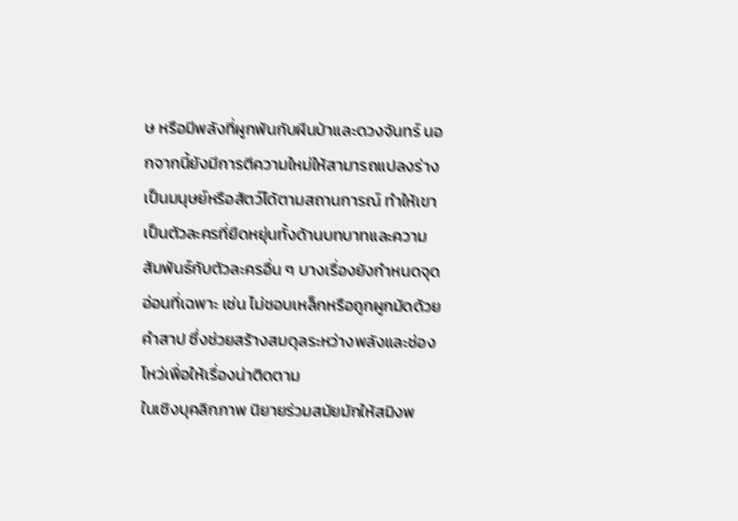ษ หรือมีพลังที่ผูกพันกับผืนป่าและดวงจันทร์ นอกจากนี้ยังมีการตีความใหม่ให้สามารถแปลงร่างเป็นมนุษย์หรือสัตว์ได้ตามสถานการณ์ ทำให้เขาเป็นตัวละครที่ยืดหยุ่นทั้งด้านบทบาทและความสัมพันธ์กับตัวละครอื่น ๆ บางเรื่องยังกำหนดจุดอ่อนที่เฉพาะ เช่น ไม่ชอบเหล็กหรือถูกผูกมัดด้วยคำสาป ซึ่งช่วยสร้างสมดุลระหว่างพลังและช่องโหว่เพื่อให้เรื่องน่าติดตาม
ในเชิงบุคลิกภาพ นิยายร่วมสมัยมักให้สมิงพ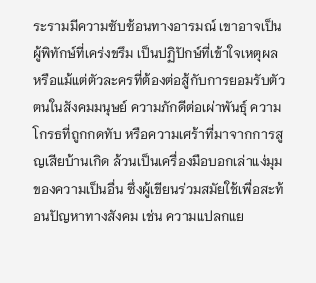ระรามมีความซับซ้อนทางอารมณ์ เขาอาจเป็นผู้พิทักษ์ที่เคร่งขรึม เป็นปฏิปักษ์ที่เข้าใจเหตุผล หรือแม้แต่ตัวละครที่ต้องต่อสู้กับการยอมรับตัวตนในสังคมมนุษย์ ความภักดีต่อเผ่าพันธุ์ ความโกรธที่ถูกกดทับ หรือความเศร้าที่มาจากการสูญเสียบ้านเกิด ล้วนเป็นเครื่องมือบอกเล่าแง่มุมของความเป็นอื่น ซึ่งผู้เขียนร่วมสมัยใช้เพื่อสะท้อนปัญหาทางสังคม เช่น ความแปลกแย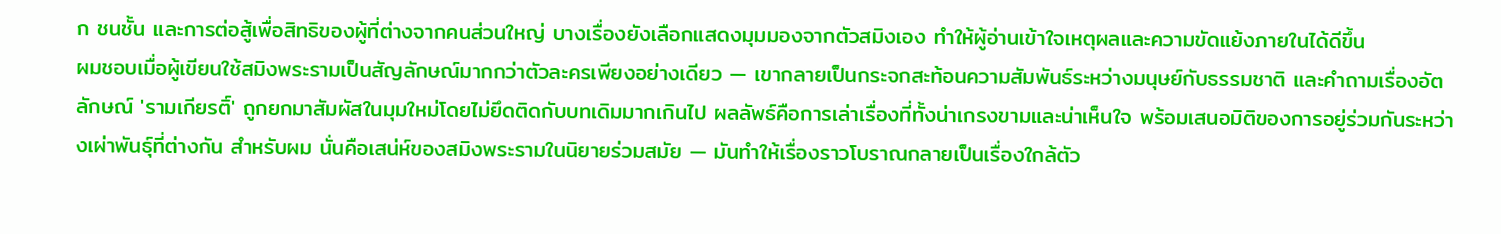ก ชนชั้น และการต่อสู้เพื่อสิทธิของผู้ที่ต่างจากคนส่วนใหญ่ บางเรื่องยังเลือกแสดงมุมมองจากตัวสมิงเอง ทำให้ผู้อ่านเข้าใจเหตุผลและความขัดแย้งภายในได้ดีขึ้น
ผมชอบเมื่อผู้เขียนใช้สมิงพระรามเป็นสัญลักษณ์มากกว่าตัวละครเพียงอย่างเดียว — เขากลายเป็นกระจกสะท้อนความสัมพันธ์ระหว่างมนุษย์กับธรรมชาติ และคำถามเรื่องอัตลักษณ์ 'รามเกียรติ์' ถูกยกมาสัมผัสในมุมใหม่โดยไม่ยึดติดกับบทเดิมมากเกินไป ผลลัพธ์คือการเล่าเรื่องที่ทั้งน่าเกรงขามและน่าเห็นใจ พร้อมเสนอมิติของการอยู่ร่วมกันระหว่างเผ่าพันธุ์ที่ต่างกัน สำหรับผม นั่นคือเสน่ห์ของสมิงพระรามในนิยายร่วมสมัย — มันทำให้เรื่องราวโบราณกลายเป็นเรื่องใกล้ตัว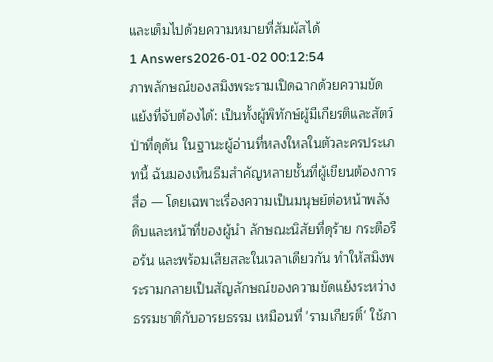และเต็มไปด้วยความหมายที่สัมผัสได้
1 Answers2026-01-02 00:12:54
ภาพลักษณ์ของสมิงพระรามเปิดฉากด้วยความขัดแย้งที่จับต้องได้: เป็นทั้งผู้พิทักษ์ผู้มีเกียรติและสัตว์ป่าที่ดุดัน ในฐานะผู้อ่านที่หลงใหลในตัวละครประเภทนี้ ฉันมองเห็นธีมสำคัญหลายชั้นที่ผู้เขียนต้องการสื่อ — โดยเฉพาะเรื่องความเป็นมนุษย์ต่อหน้าพลังดิบและหน้าที่ของผู้นำ ลักษณะนิสัยที่ดุร้าย กระตือรือร้น และพร้อมเสียสละในเวลาเดียวกัน ทำให้สมิงพระรามกลายเป็นสัญลักษณ์ของความขัดแย้งระหว่างธรรมชาติกับอารยธรรม เหมือนที่ 'รามเกียรติ์' ใช้ภา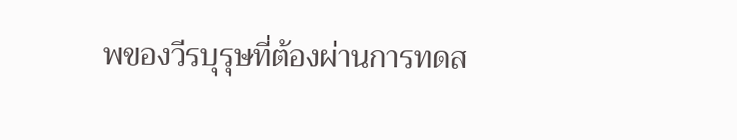พของวีรบุรุษที่ต้องผ่านการทดส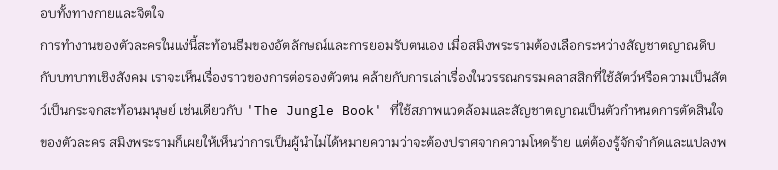อบทั้งทางกายและจิตใจ
การทำงานของตัวละครในแง่นี้สะท้อนธีมของอัตลักษณ์และการยอมรับตนเอง เมื่อสมิงพระรามต้องเลือกระหว่างสัญชาตญาณดิบกับบทบาทเชิงสังคม เราจะเห็นเรื่องราวของการต่อรองตัวตน คล้ายกับการเล่าเรื่องในวรรณกรรมคลาสสิกที่ใช้สัตว์หรือความเป็นสัตว์เป็นกระจกสะท้อนมนุษย์ เช่นเดียวกับ 'The Jungle Book' ที่ใช้สภาพแวดล้อมและสัญชาตญาณเป็นตัวกำหนดการตัดสินใจของตัวละคร สมิงพระรามก็เผยให้เห็นว่าการเป็นผู้นำไม่ได้หมายความว่าจะต้องปราศจากความโหดร้าย แต่ต้องรู้จักจำกัดและแปลงพ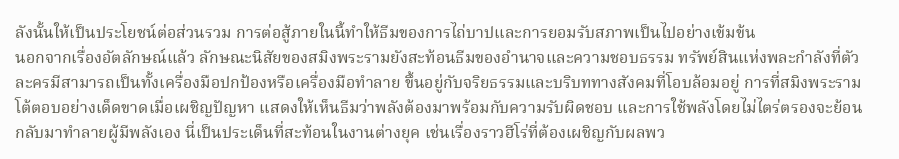ลังนั้นให้เป็นประโยชน์ต่อส่วนรวม การต่อสู้ภายในนี้ทำให้ธีมของการไถ่บาปและการยอมรับสภาพเป็นไปอย่างเข้มข้น
นอกจากเรื่องอัตลักษณ์แล้ว ลักษณะนิสัยของสมิงพระรามยังสะท้อนธีมของอำนาจและความชอบธรรม ทรัพย์สินแห่งพละกำลังที่ตัวละครมีสามารถเป็นทั้งเครื่องมือปกป้องหรือเครื่องมือทำลาย ขึ้นอยู่กับจริยธรรมและบริบททางสังคมที่โอบล้อมอยู่ การที่สมิงพระรามโต้ตอบอย่างเด็ดขาดเมื่อเผชิญปัญหา แสดงให้เห็นธีมว่าพลังต้องมาพร้อมกับความรับผิดชอบ และการใช้พลังโดยไม่ไตร่ตรองจะย้อนกลับมาทำลายผู้มีพลังเอง นี่เป็นประเด็นที่สะท้อนในงานต่างยุค เช่นเรื่องราวฮีโร่ที่ต้องเผชิญกับผลพว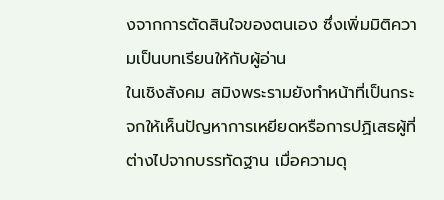งจากการตัดสินใจของตนเอง ซึ่งเพิ่มมิติความเป็นบทเรียนให้กับผู้อ่าน
ในเชิงสังคม สมิงพระรามยังทำหน้าที่เป็นกระจกให้เห็นปัญหาการเหยียดหรือการปฏิเสธผู้ที่ต่างไปจากบรรทัดฐาน เมื่อความดุ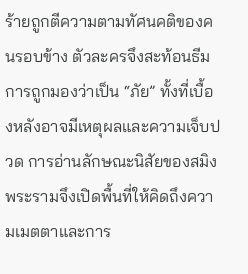ร้ายถูกตีความตามทัศนคติของคนรอบข้าง ตัวละครจึงสะท้อนธีมการถูกมองว่าเป็น “ภัย” ทั้งที่เบื้องหลังอาจมีเหตุผลและความเจ็บปวด การอ่านลักษณะนิสัยของสมิงพระรามจึงเปิดพื้นที่ให้คิดถึงความเมตตาและการ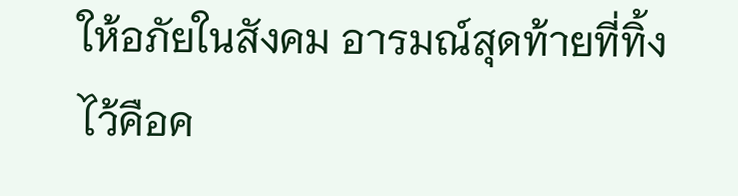ให้อภัยในสังคม อารมณ์สุดท้ายที่ทิ้งไว้คือค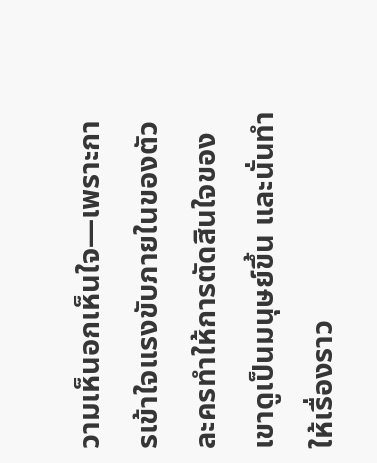วามเห็นอกเห็นใจ—เพราะการเข้าใจแรงขับภายในของตัวละครทำให้การตัดสินใจของเขาดูเป็นมนุษย์ขึ้น และนั่นทำให้เรื่องราว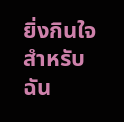ยิ่งกินใจสำหรับฉัน